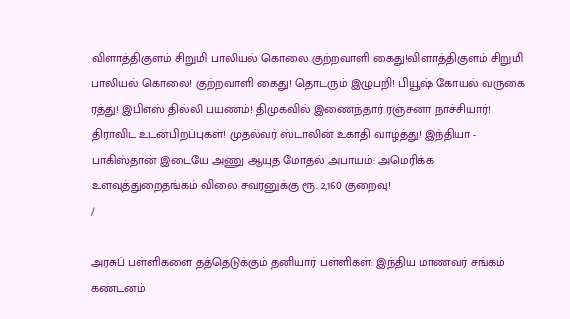விளாத்திகுளம் சிறுமி பாலியல் கொலை குற்றவாளி கைது!விளாத்திகுளம் சிறுமி பாலியல் கொலை! குற்றவாளி கைது! தொடரும் இழுபறி! பியூஷ் கோயல் வருகை ரத்து! இபிஎஸ் தில்லி பயணம்! திமுகவில் இணைந்தார் ரஞ்சனா நாச்சியார்! திராவிட உடன்பிறப்புகள்! முதல்வர் ஸ்டாலின் உகாதி வாழ்த்து! இந்தியா - பாகிஸ்தான் இடையே அணு ஆயுத மோதல் அபாயம்: அமெரிக்க உளவுத்துறைதங்கம் விலை சவரனுக்கு ரூ. 2,160 குறைவு!
/

அரசுப் பள்ளிகளை தத்தெடுக்கும் தனியார் பள்ளிகள்: இந்திய மாணவர் சங்கம் கண்டனம்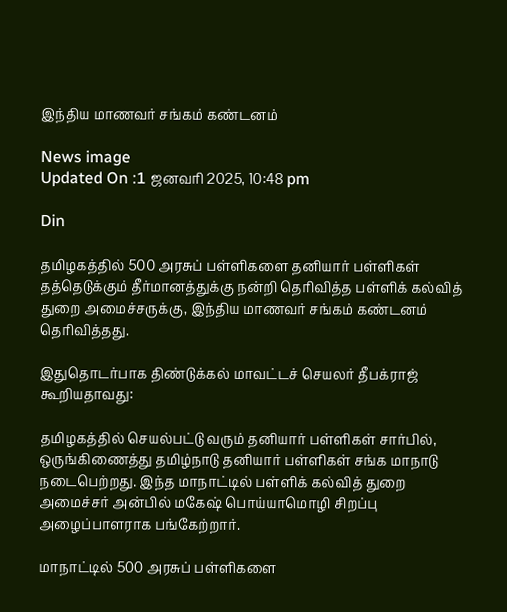இந்திய மாணவர் சங்கம் கண்டனம்

News image
Updated On :1 ஜனவரி 2025, 10:48 pm

Din

தமிழகத்தில் 500 அரசுப் பள்ளிகளை தனியார் பள்ளிகள் தத்தெடுக்கும் தீர்மானத்துக்கு நன்றி தெரிவித்த பள்ளிக் கல்வித் துறை அமைச்சருக்கு, இந்திய மாணவர் சங்கம் கண்டனம் தெரிவித்தது.

இதுதொடர்பாக திண்டுக்கல் மாவட்டச் செயலர் தீபக்ராஜ் கூறியதாவது:

தமிழகத்தில் செயல்பட்டு வரும் தனியார் பள்ளிகள் சார்பில், ஒருங்கிணைத்து தமிழ்நாடு தனியார் பள்ளிகள் சங்க மாநாடு நடைபெற்றது. இந்த மாநாட்டில் பள்ளிக் கல்வித் துறை அமைச்சர் அன்பில் மகேஷ் பொய்யாமொழி சிறப்பு அழைப்பாளராக பங்கேற்றார்.

மாநாட்டில் 500 அரசுப் பள்ளிகளை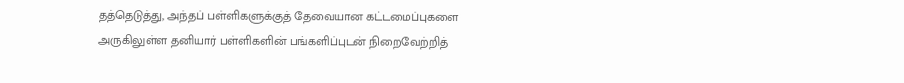தத்தெடுத்து, அந்தப் பள்ளிகளுக்குத் தேவையான கட்டமைப்புகளை அருகிலுள்ள தனியார் பள்ளிகளின் பங்களிப்புடன் நிறைவேற்றித்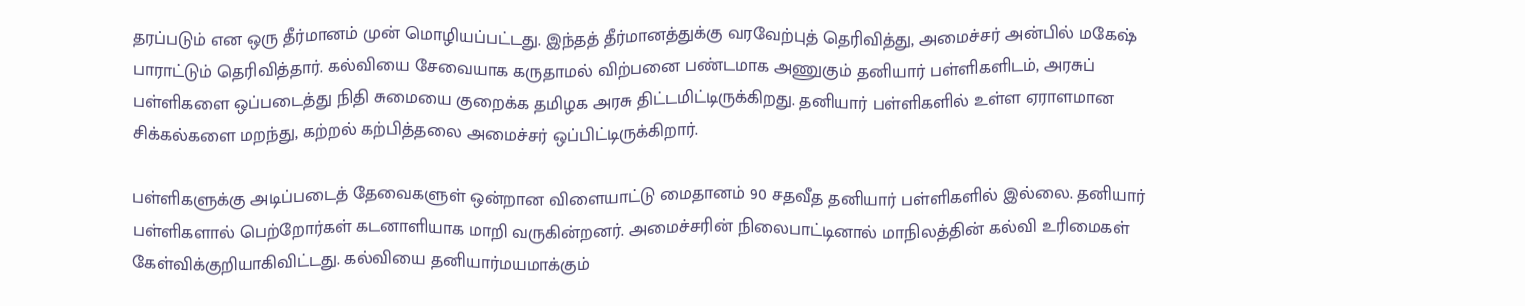தரப்படும் என ஒரு தீர்மானம் முன் மொழியப்பட்டது. இந்தத் தீர்மானத்துக்கு வரவேற்புத் தெரிவித்து, அமைச்சர் அன்பில் மகேஷ் பாராட்டும் தெரிவித்தார். கல்வியை சேவையாக கருதாமல் விற்பனை பண்டமாக அணுகும் தனியார் பள்ளிகளிடம், அரசுப் பள்ளிகளை ஒப்படைத்து நிதி சுமையை குறைக்க தமிழக அரசு திட்டமிட்டிருக்கிறது. தனியார் பள்ளிகளில் உள்ள ஏராளமான சிக்கல்களை மறந்து, கற்றல் கற்பித்தலை அமைச்சர் ஒப்பிட்டிருக்கிறார்.

பள்ளிகளுக்கு அடிப்படைத் தேவைகளுள் ஒன்றான விளையாட்டு மைதானம் 90 சதவீத தனியார் பள்ளிகளில் இல்லை. தனியார் பள்ளிகளால் பெற்றோர்கள் கடனாளியாக மாறி வருகின்றனர். அமைச்சரின் நிலைபாட்டினால் மாநிலத்தின் கல்வி உரிமைகள் கேள்விக்குறியாகிவிட்டது. கல்வியை தனியார்மயமாக்கும்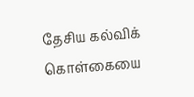தேசிய கல்விக் கொள்கையை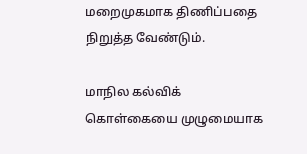மறைமுகமாக திணிப்பதை நிறுத்த வேண்டும்.

மாநில கல்விக் கொள்கையை முழுமையாக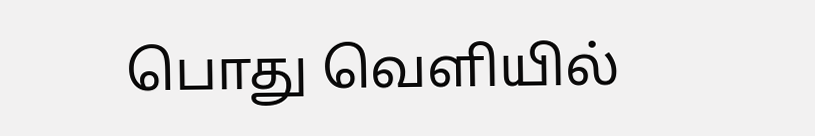பொது வெளியில்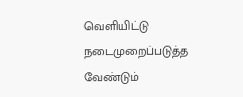வெளியிட்டு நடைமுறைப்படுத்த வேண்டும்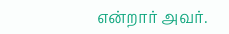என்றார் அவர்.